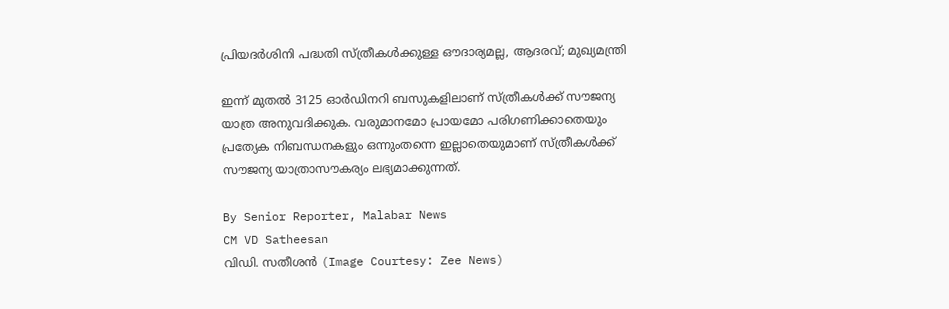പ്രിയദർശിനി പദ്ധതി സ്‌ത്രീകൾക്കുള്ള ഔദാര്യമല്ല, ആദരവ്; മുഖ്യമന്ത്രി

ഇന്ന് മുതൽ 3125 ഓർഡിനറി ബസുകളിലാണ് സ്‌ത്രീകൾക്ക് സൗജന്യ യാത്ര അനുവദിക്കുക. വരുമാനമോ പ്രായമോ പരിഗണിക്കാതെയും പ്രത്യേക നിബന്ധനകളും ഒന്നുംതന്നെ ഇല്ലാതെയുമാണ് സ്‌ത്രീകൾക്ക് സൗജന്യ യാത്രാസൗകര്യം ലഭ്യമാക്കുന്നത്.

By Senior Reporter, Malabar News
CM VD Satheesan
വിഡി. സതീശൻ (Image Courtesy: Zee News)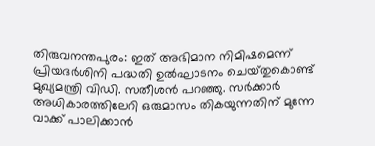തിരുവനന്തപുരം: ഇത് അഭിമാന നിമിഷമെന്ന് പ്രിയദർശിനി പദ്ധതി ഉൽഘാടനം ചെയ്‌തുകൊണ്ട്‌ മുഖ്യമന്ത്രി വിഡി. സതീശൻ പറഞ്ഞു. സർക്കാർ അധികാരത്തിലേറി ഒരുമാസം തികയുന്നതിന് മുന്നേ വാക്ക് പാലിക്കാൻ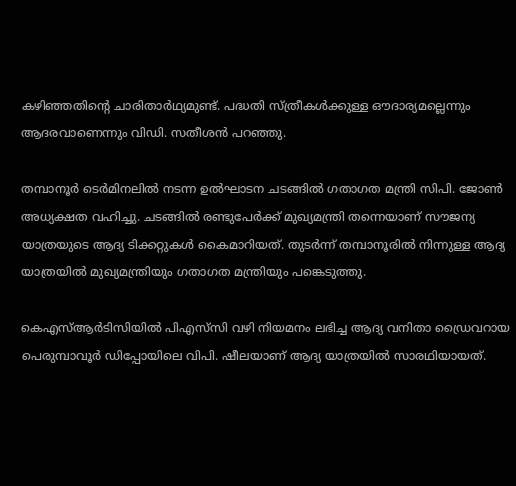കഴിഞ്ഞതിന്റെ ചാരിതാർഥ്യമുണ്ട്. പദ്ധതി സ്‌ത്രീകൾക്കുള്ള ഔദാര്യമല്ലെന്നും ആദരവാണെന്നും വിഡി. സതീശൻ പറഞ്ഞു.

തമ്പാനൂർ ടെർമിനലിൽ നടന്ന ഉൽഘാടന ചടങ്ങിൽ ഗതാഗത മന്ത്രി സിപി. ജോൺ അധ്യക്ഷത വഹിച്ചു. ചടങ്ങിൽ രണ്ടുപേർക്ക് മുഖ്യമന്ത്രി തന്നെയാണ് സൗജന്യ യാത്രയുടെ ആദ്യ ടിക്കറ്റുകൾ കൈമാറിയത്. തുടർന്ന് തമ്പാനൂരിൽ നിന്നുള്ള ആദ്യ യാത്രയിൽ മുഖ്യമന്ത്രിയും ഗതാഗത മന്ത്രിയും പങ്കെടുത്തു.

കെഎസ്ആർടിസിയിൽ പിഎസ്‌സി വഴി നിയമനം ലഭിച്ച ആദ്യ വനിതാ ഡ്രൈവറായ പെരുമ്പാവൂർ ഡിപ്പോയിലെ വിപി. ഷീലയാണ് ആദ്യ യാത്രയിൽ സാരഥിയായത്.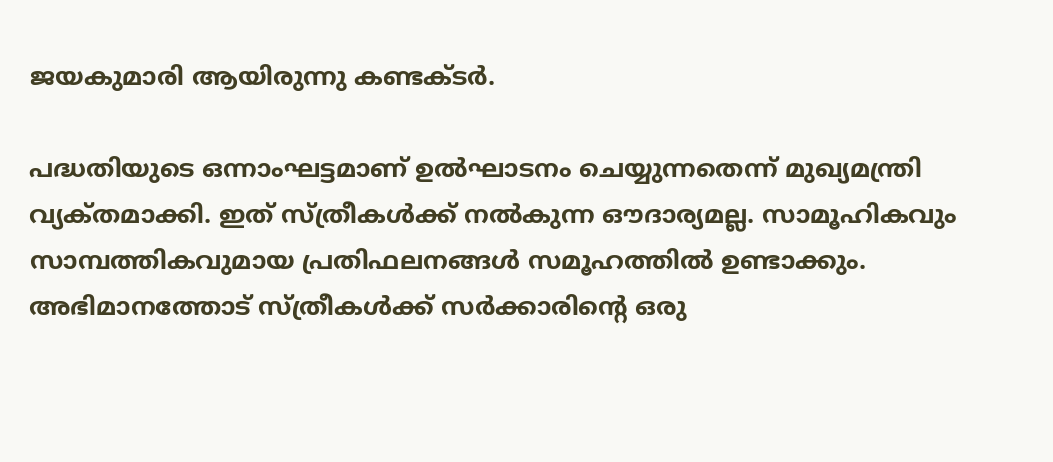ജയകുമാരി ആയിരുന്നു കണ്ടക്‌ടർ.

പദ്ധതിയുടെ ഒന്നാംഘട്ടമാണ് ഉൽഘാടനം ചെയ്യുന്നതെന്ന് മുഖ്യമന്ത്രി വ്യക്‌തമാക്കി. ഇത് സ്‌ത്രീകൾക്ക് നൽകുന്ന ഔദാര്യമല്ല. സാമൂഹികവും സാമ്പത്തികവുമായ പ്രതിഫലനങ്ങൾ സമൂഹത്തിൽ ഉണ്ടാക്കും. അഭിമാനത്തോട് സ്‌ത്രീകൾക്ക് സർക്കാരിന്റെ ഒരു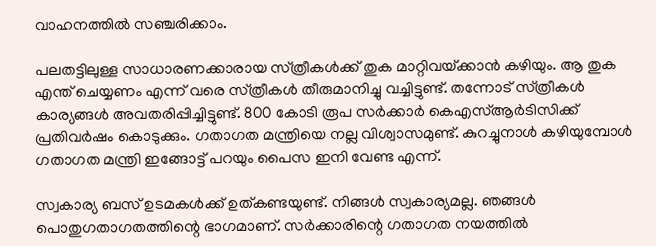വാഹനത്തിൽ സഞ്ചരിക്കാം.

പലതട്ടിലുള്ള സാധാരണക്കാരായ സ്‌ത്രീകൾക്ക് തുക മാറ്റിവയ്‌ക്കാൻ കഴിയും. ആ തുക എന്ത് ചെയ്യണം എന്ന് വരെ സ്‌ത്രീകൾ തീരുമാനിച്ചു വച്ചിട്ടുണ്ട്. തന്നോട് സ്‌ത്രീകൾ കാര്യങ്ങൾ അവതരിപ്പിച്ചിട്ടുണ്ട്. 800 കോടി രൂപ സർക്കാർ കെഎസ്ആർടിസിക്ക് പ്രതിവർഷം കൊടുക്കും. ഗതാഗത മന്ത്രിയെ നല്ല വിശ്വാസമുണ്ട്. കുറച്ചുനാൾ കഴിയുമ്പോൾ ഗതാഗത മന്ത്രി ഇങ്ങോട്ട് പറയും പൈസ ഇനി വേണ്ട എന്ന്.

സ്വകാര്യ ബസ് ഉടമകൾക്ക് ഉത്കണ്ടയുണ്ട്. നിങ്ങൾ സ്വകാര്യമല്ല. ഞങ്ങൾ പൊതുഗതാഗതത്തിന്റെ ഭാഗമാണ്. സർക്കാരിന്റെ ഗതാഗത നയത്തിൽ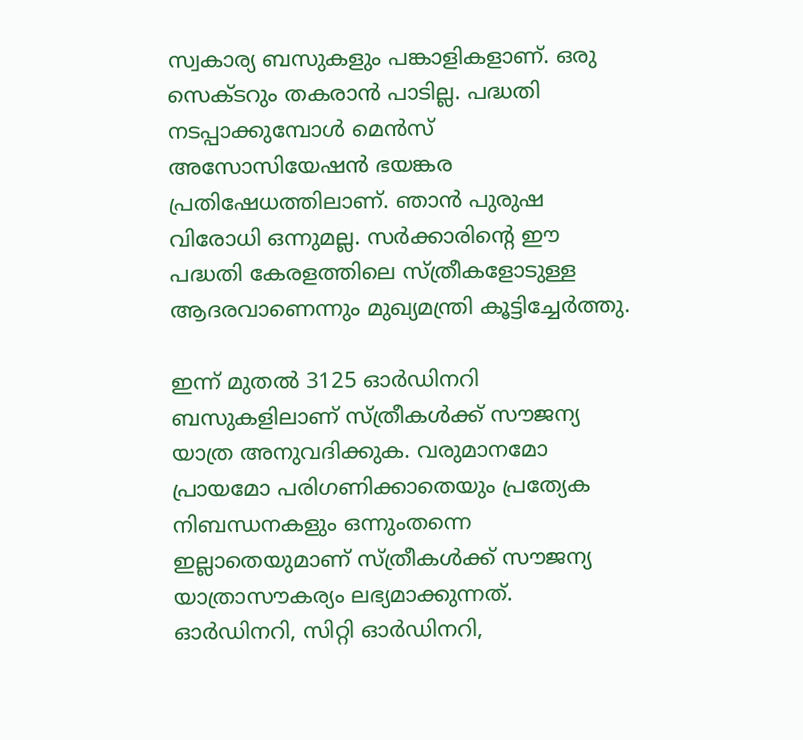സ്വകാര്യ ബസുകളും പങ്കാളികളാണ്. ഒരു സെക്‌ടറും തകരാൻ പാടില്ല. പദ്ധതി നടപ്പാക്കുമ്പോൾ മെൻസ് അസോസിയേഷൻ ഭയങ്കര പ്രതിഷേധത്തിലാണ്. ഞാൻ പുരുഷ വിരോധി ഒന്നുമല്ല. സർക്കാരിന്റെ ഈ പദ്ധതി കേരളത്തിലെ സ്‌ത്രീകളോടുള്ള ആദരവാണെന്നും മുഖ്യമന്ത്രി കൂട്ടിച്ചേർത്തു.

ഇന്ന് മുതൽ 3125 ഓർഡിനറി ബസുകളിലാണ് സ്‌ത്രീകൾക്ക് സൗജന്യ യാത്ര അനുവദിക്കുക. വരുമാനമോ പ്രായമോ പരിഗണിക്കാതെയും പ്രത്യേക നിബന്ധനകളും ഒന്നുംതന്നെ ഇല്ലാതെയുമാണ് സ്‌ത്രീകൾക്ക് സൗജന്യ യാത്രാസൗകര്യം ലഭ്യമാക്കുന്നത്. ഓർഡിനറി, സിറ്റി ഓർഡിനറി,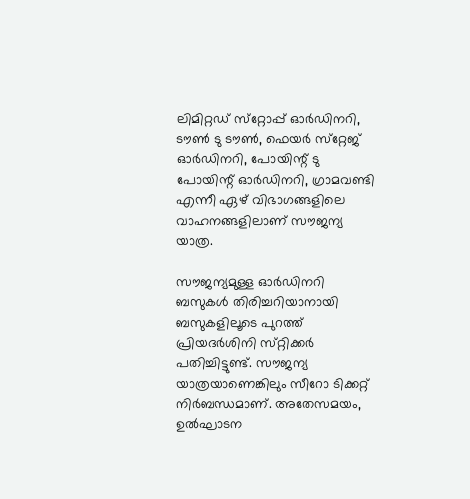ലിമിറ്റഡ് സ്‌റ്റോപ്പ് ഓർഡിനറി, ടൗൺ ടു ടൗൺ, ഫെയർ സ്‌റ്റേജ് ഓർഡിനറി, പോയിന്റ് ടു പോയിന്റ് ഓർഡിനറി, ഗ്രാമവണ്ടി എന്നീ ഏഴ് വിഭാഗങ്ങളിലെ വാഹനങ്ങളിലാണ് സൗജന്യ യാത്ര.

സൗജന്യമുള്ള ഓർഡിനറി ബസുകൾ തിരിച്ചറിയാനായി ബസുകളിലൂടെ പുറത്ത് പ്രിയദർശിനി സ്‌റ്റിക്കർ പതിച്ചിട്ടുണ്ട്. സൗജന്യ യാത്രയാണെങ്കിലും സീറോ ടിക്കറ്റ് നിർബന്ധമാണ്. അതേസമയം, ഉൽഘാടന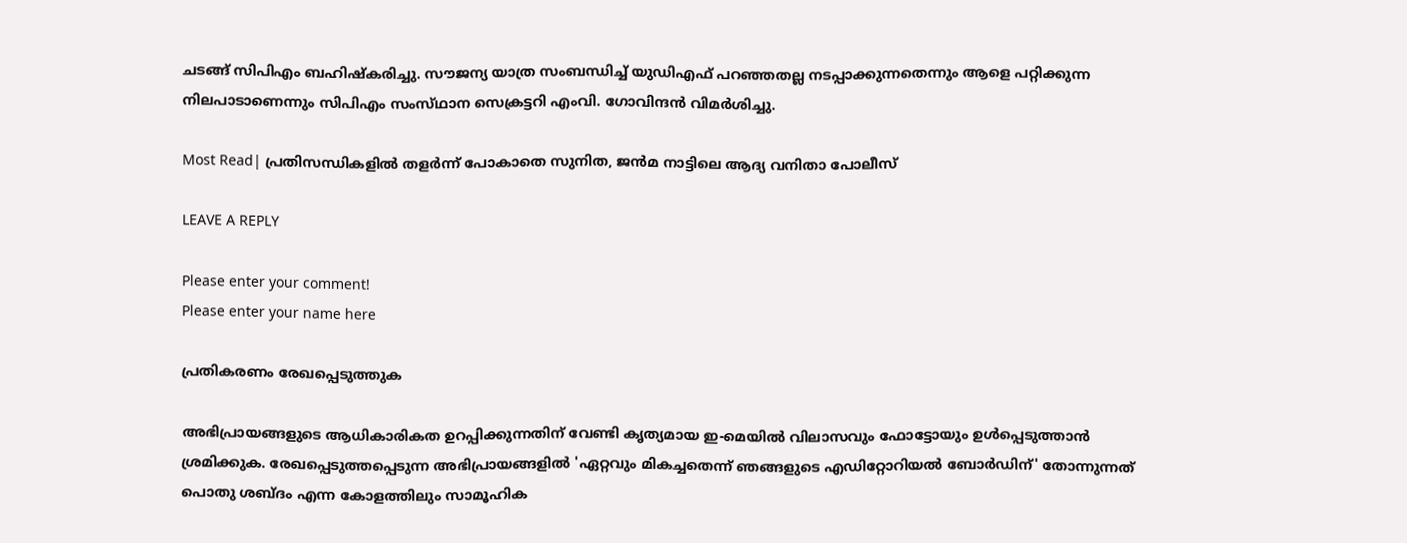ചടങ്ങ് സിപിഎം ബഹിഷ്‌കരിച്ചു. സൗജന്യ യാത്ര സംബന്ധിച്ച് യുഡിഎഫ് പറഞ്ഞതല്ല നടപ്പാക്കുന്നതെന്നും ആളെ പറ്റിക്കുന്ന നിലപാടാണെന്നും സിപിഎം സംസ്‌ഥാന സെക്രട്ടറി എംവി. ഗോവിന്ദൻ വിമർശിച്ചു.

Most Read| പ്രതിസന്ധികളിൽ തളർന്ന് പോകാതെ സുനിത, ജൻമ നാട്ടിലെ ആദ്യ വനിതാ പോലീസ്

LEAVE A REPLY

Please enter your comment!
Please enter your name here

പ്രതികരണം രേഖപ്പെടുത്തുക

അഭിപ്രായങ്ങളുടെ ആധികാരികത ഉറപ്പിക്കുന്നതിന് വേണ്ടി കൃത്യമായ ഇ-മെയിൽ വിലാസവും ഫോട്ടോയും ഉൾപ്പെടുത്താൻ ശ്രമിക്കുക. രേഖപ്പെടുത്തപ്പെടുന്ന അഭിപ്രായങ്ങളിൽ 'ഏറ്റവും മികച്ചതെന്ന് ഞങ്ങളുടെ എഡിറ്റോറിയൽ ബോർഡിന്' തോന്നുന്നത് പൊതു ശബ്‌ദം എന്ന കോളത്തിലും സാമൂഹിക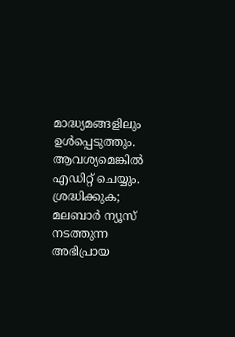മാദ്ധ്യമങ്ങളിലും ഉൾപ്പെടുത്തും. ആവശ്യമെങ്കിൽ എഡിറ്റ് ചെയ്യും. ശ്രദ്ധിക്കുക; മലബാർ ന്യൂസ് നടത്തുന്ന അഭിപ്രായ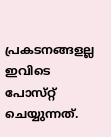പ്രകടനങ്ങളല്ല ഇവിടെ പോസ്‌റ്റ് ചെയ്യുന്നത്.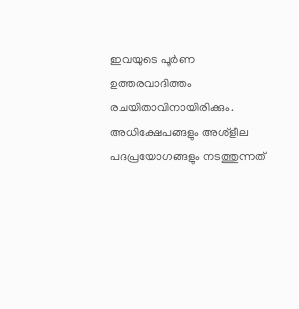ഇവയുടെ പൂർണ ഉത്തരവാദിത്തം രചയിതാവിനായിരിക്കും. അധിക്ഷേപങ്ങളും അശ്‌ളീല പദപ്രയോഗങ്ങളും നടത്തുന്നത്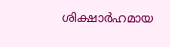ശിക്ഷാർഹമായ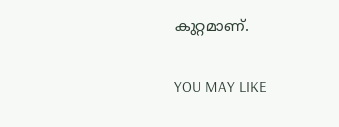കുറ്റമാണ്.

YOU MAY LIKE